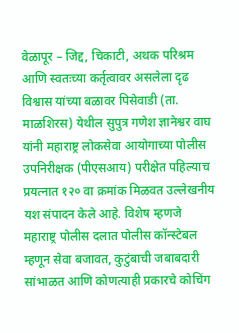वेळापूर – जिद्द, चिकाटी, अथक परिश्रम आणि स्वतःच्या कर्तृत्वावर असलेला दृढ विश्वास यांच्या बळावर पिसेवाडी (ता. माळशिरस) येथील सुपुत्र गणेश ज्ञानेश्वर वाघ यांनी महाराष्ट्र लोकसेवा आयोगाच्या पोलीस उपनिरीक्षक (पीएसआय) परीक्षेत पहिल्याच प्रयत्नात १२० वा क्रमांक मिळवत उल्लेखनीय यश संपादन केले आहे. विशेष म्हणजे महाराष्ट्र पोलीस दलात पोलीस कॉन्स्टेबल म्हणून सेवा बजावत, कुटुंबाची जबाबदारी सांभाळत आणि कोणत्याही प्रकारचे कोचिंग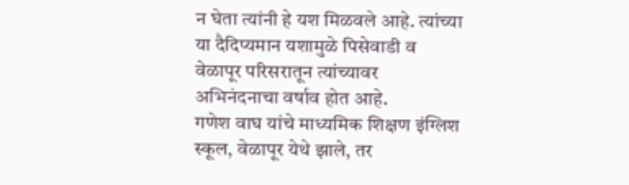न घेता त्यांनी हे यश मिळवले आहे. त्यांच्या या दैदिप्यमान यशामुळे पिसेवाडी व वेळापूर परिसरातून त्यांच्यावर अभिनंदनाचा वर्षाव होत आहे.
गणेश वाघ यांचे माध्यमिक शिक्षण इंग्लिश स्कूल, वेळापूर येथे झाले, तर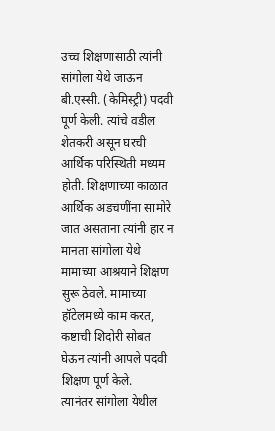उच्च शिक्षणासाठी त्यांनी सांगोला येथे जाऊन बी.एस्सी. (केमिस्ट्री) पदवी पूर्ण केली. त्यांचे वडील शेतकरी असून घरची आर्थिक परिस्थिती मध्यम होती. शिक्षणाच्या काळात आर्थिक अडचणींना सामोरे जात असताना त्यांनी हार न मानता सांगोला येथे मामाच्या आश्रयाने शिक्षण सुरू ठेवले. मामाच्या हॉटेलमध्ये काम करत, कष्टाची शिदोरी सोबत घेऊन त्यांनी आपले पदवी शिक्षण पूर्ण केले.
त्यानंतर सांगोला येथील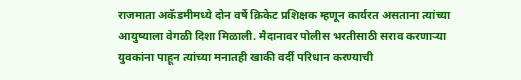राजमाता अकॅडमीमध्ये दोन वर्षे क्रिकेट प्रशिक्षक म्हणून कार्यरत असताना त्यांच्या आयुष्याला वेगळी दिशा मिळाली. मैदानावर पोलीस भरतीसाठी सराव करणाऱ्या युवकांना पाहून त्यांच्या मनातही खाकी वर्दी परिधान करण्याची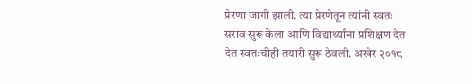प्रेरणा जागी झाली. त्या प्रेरणेतून त्यांनी स्वतः सराव सुरू केला आणि विद्यार्थ्यांना प्रशिक्षण देत देत स्वतःचीही तयारी सुरू ठेवली. अखेर २०१८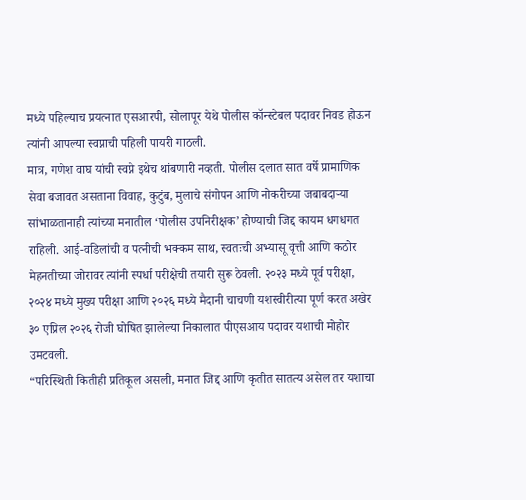मध्ये पहिल्याच प्रयत्नात एसआरपी, सोलापूर येथे पोलीस कॉन्स्टेबल पदावर निवड होऊन त्यांनी आपल्या स्वप्नाची पहिली पायरी गाठली.
मात्र, गणेश वाघ यांची स्वप्ने इथेच थांबणारी नव्हती. पोलीस दलात सात वर्षे प्रामाणिक सेवा बजावत असताना विवाह, कुटुंब, मुलाचे संगोपन आणि नोकरीच्या जबाबदाऱ्या सांभाळतानाही त्यांच्या मनातील ‘पोलीस उपनिरीक्षक’ होण्याची जिद्द कायम धगधगत राहिली. आई-वडिलांची व पत्नीची भक्कम साथ, स्वतःची अभ्यासू वृत्ती आणि कठोर मेहनतीच्या जोरावर त्यांनी स्पर्धा परीक्षेची तयारी सुरू ठेवली. २०२३ मध्ये पूर्व परीक्षा, २०२४ मध्ये मुख्य परीक्षा आणि २०२६ मध्ये मैदानी चाचणी यशस्वीरीत्या पूर्ण करत अखेर ३० एप्रिल २०२६ रोजी घोषित झालेल्या निकालात पीएसआय पदावर यशाची मोहोर उमटवली.
“परिस्थिती कितीही प्रतिकूल असली, मनात जिद्द आणि कृतीत सातत्य असेल तर यशाचा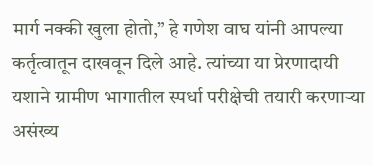मार्ग नक्की खुला होतो,” हे गणेश वाघ यांनी आपल्या कर्तृत्वातून दाखवून दिले आहे. त्यांच्या या प्रेरणादायी यशाने ग्रामीण भागातील स्पर्धा परीक्षेची तयारी करणाऱ्या असंख्य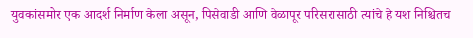युवकांसमोर एक आदर्श निर्माण केला असून, पिसेवाडी आणि वेळापूर परिसरासाठी त्यांचे हे यश निश्चितच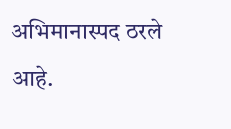अभिमानास्पद ठरले आहे.